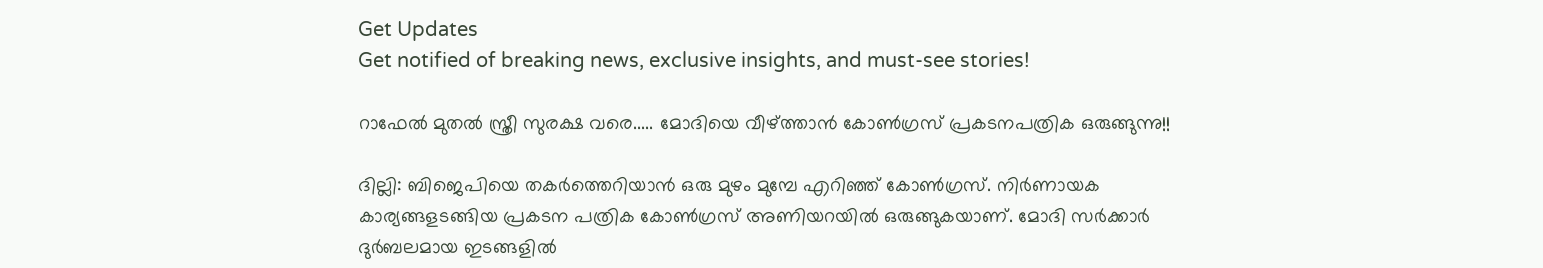Get Updates
Get notified of breaking news, exclusive insights, and must-see stories!

റാഫേല്‍ മുതല്‍ സ്ത്രീ സുരക്ഷ വരെ..... മോദിയെ വീഴ്ത്താന്‍ കോണ്‍ഗ്രസ് പ്രകടനപത്രിക ഒരുങ്ങുന്നു!!

ദില്ലി: ബിജെപിയെ തകര്‍ത്തെറിയാന്‍ ഒരു മുഴം മുമ്പേ എറിഞ്ഞ് കോണ്‍ഗ്രസ്. നിര്‍ണായക കാര്യങ്ങളടങ്ങിയ പ്രകടന പത്രിക കോണ്‍ഗ്രസ് അണിയറയില്‍ ഒരുങ്ങുകയാണ്. മോദി സര്‍ക്കാര്‍ ദുര്‍ബലമായ ഇടങ്ങളില്‍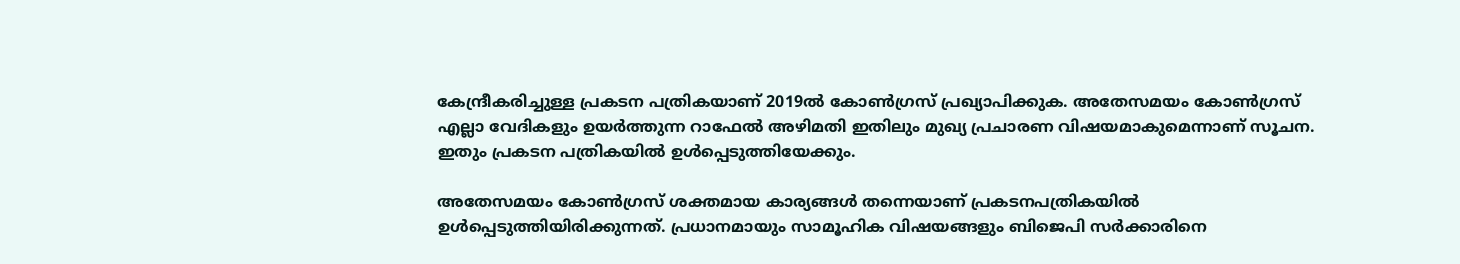കേന്ദ്രീകരിച്ചുള്ള പ്രകടന പത്രികയാണ് 2019ല്‍ കോണ്‍ഗ്രസ് പ്രഖ്യാപിക്കുക. അതേസമയം കോണ്‍ഗ്രസ് എല്ലാ വേദികളും ഉയര്‍ത്തുന്ന റാഫേല്‍ അഴിമതി ഇതിലും മുഖ്യ പ്രചാരണ വിഷയമാകുമെന്നാണ് സൂചന. ഇതും പ്രകടന പത്രികയില്‍ ഉള്‍പ്പെടുത്തിയേക്കും.

അതേസമയം കോണ്‍ഗ്രസ് ശക്തമായ കാര്യങ്ങള്‍ തന്നെയാണ് പ്രകടനപത്രികയില്‍ ഉള്‍പ്പെടുത്തിയിരിക്കുന്നത്. പ്രധാനമായും സാമൂഹിക വിഷയങ്ങളും ബിജെപി സര്‍ക്കാരിനെ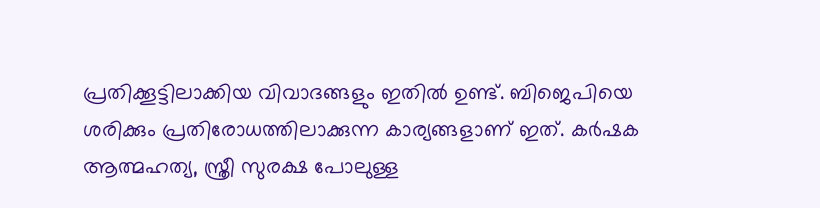പ്രതിക്കൂട്ടിലാക്കിയ വിവാദങ്ങളും ഇതില്‍ ഉണ്ട്. ബിജെപിയെ ശരിക്കും പ്രതിരോധത്തിലാക്കുന്ന കാര്യങ്ങളാണ് ഇത്. കര്‍ഷക ആത്മഹത്യ, സ്ത്രീ സുരക്ഷ പോലുള്ള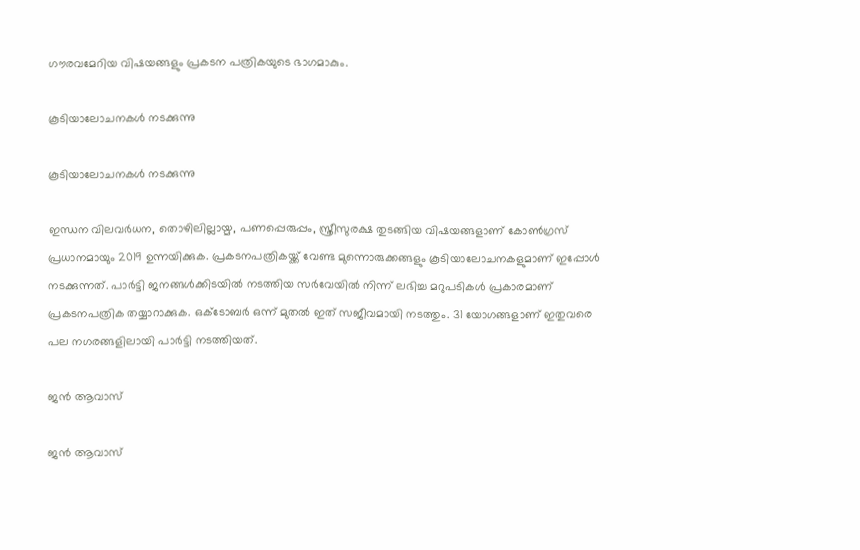ഗൗരവമേറിയ വിഷയങ്ങളും പ്രകടന പത്രികയുടെ ഭാഗമാകും.

കൂടിയാലോചനകള്‍ നടക്കുന്നു

കൂടിയാലോചനകള്‍ നടക്കുന്നു

ഇന്ധന വിലവര്‍ധന, തൊഴിലില്ലായ്മ, പണപ്പെരുപ്പം, സ്ത്രീസുരക്ഷ തുടങ്ങിയ വിഷയങ്ങളാണ് കോണ്‍ഗ്രസ് പ്രധാനമായും 2019 ഉന്നയിക്കുക. പ്രകടനപത്രികയ്ക്ക് വേണ്ട മുന്നൊരുക്കങ്ങളും കൂടിയാലോചനകളുമാണ് ഇപ്പോള്‍ നടക്കുന്നത്. പാര്‍ട്ടി ജനങ്ങള്‍ക്കിടയില്‍ നടത്തിയ സര്‍വേയില്‍ നിന്ന് ലഭിച്ച മറുപടികള്‍ പ്രകാരമാണ് പ്രകടനപത്രിക തയ്യാറാക്കുക. ഒക്ടോബര്‍ ഒന്ന് മുതല്‍ ഇത് സജീവമായി നടത്തും. 31 യോഗങ്ങളാണ് ഇതുവരെ പല നഗരങ്ങളിലായി പാര്‍ട്ടി നടത്തിയത്.

ജന്‍ ആവാസ്

ജന്‍ ആവാസ്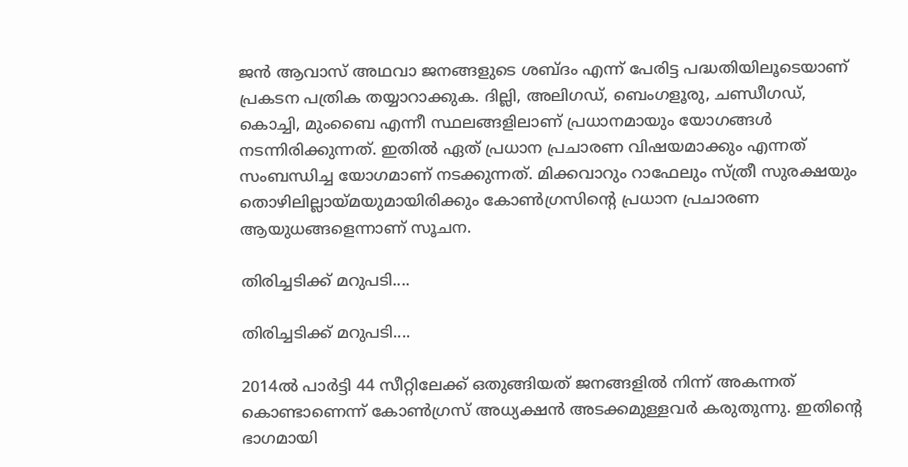ജന്‍ ആവാസ് അഥവാ ജനങ്ങളുടെ ശബ്ദം എന്ന് പേരിട്ട പദ്ധതിയിലൂടെയാണ് പ്രകടന പത്രിക തയ്യാറാക്കുക. ദില്ലി, അലിഗഡ്, ബെംഗളൂരു, ചണ്ഡീഗഡ്, കൊച്ചി, മുംബൈ എന്നീ സ്ഥലങ്ങളിലാണ് പ്രധാനമായും യോഗങ്ങള്‍ നടന്നിരിക്കുന്നത്. ഇതില്‍ ഏത് പ്രധാന പ്രചാരണ വിഷയമാക്കും എന്നത് സംബന്ധിച്ച യോഗമാണ് നടക്കുന്നത്. മിക്കവാറും റാഫേലും സ്ത്രീ സുരക്ഷയും തൊഴിലില്ലായ്മയുമായിരിക്കും കോണ്‍ഗ്രസിന്റെ പ്രധാന പ്രചാരണ ആയുധങ്ങളെന്നാണ് സൂചന.

തിരിച്ചടിക്ക് മറുപടി....

തിരിച്ചടിക്ക് മറുപടി....

2014ല്‍ പാര്‍ട്ടി 44 സീറ്റിലേക്ക് ഒതുങ്ങിയത് ജനങ്ങളില്‍ നിന്ന് അകന്നത് കൊണ്ടാണെന്ന് കോണ്‍ഗ്രസ് അധ്യക്ഷന്‍ അടക്കമുള്ളവര്‍ കരുതുന്നു. ഇതിന്റെ ഭാഗമായി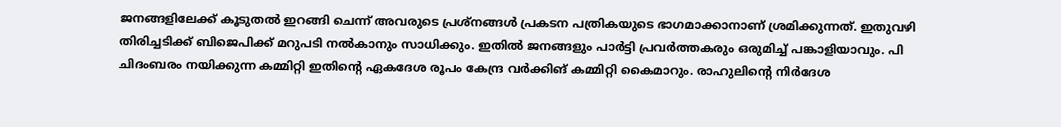ജനങ്ങളിലേക്ക് കൂടുതല്‍ ഇറങ്ങി ചെന്ന് അവരുടെ പ്രശ്‌നങ്ങള്‍ പ്രകടന പത്രികയുടെ ഭാഗമാക്കാനാണ് ശ്രമിക്കുന്നത്. ഇതുവഴി തിരിച്ചടിക്ക് ബിജെപിക്ക് മറുപടി നല്‍കാനും സാധിക്കും. ഇതില്‍ ജനങ്ങളും പാര്‍ട്ടി പ്രവര്‍ത്തകരും ഒരുമിച്ച് പങ്കാളിയാവും. പി ചിദംബരം നയിക്കുന്ന കമ്മിറ്റി ഇതിന്റെ ഏകദേശ രൂപം കേന്ദ്ര വര്‍ക്കിങ് കമ്മിറ്റി കൈമാറും. രാഹുലിന്റെ നിര്‍ദേശ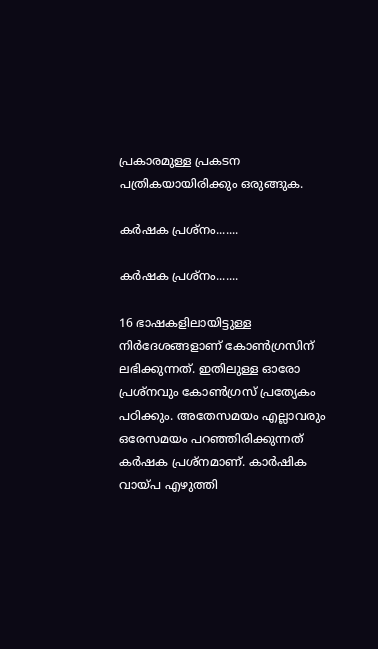പ്രകാരമുള്ള പ്രകടന പത്രികയായിരിക്കും ഒരുങ്ങുക.

കര്‍ഷക പ്രശ്‌നം.......

കര്‍ഷക പ്രശ്‌നം.......

16 ഭാഷകളിലായിട്ടുള്ള നിര്‍ദേശങ്ങളാണ് കോണ്‍ഗ്രസിന് ലഭിക്കുന്നത്. ഇതിലുള്ള ഓരോ പ്രശ്‌നവും കോണ്‍ഗ്രസ് പ്രത്യേകം പഠിക്കും. അതേസമയം എല്ലാവരും ഒരേസമയം പറഞ്ഞിരിക്കുന്നത് കര്‍ഷക പ്രശ്‌നമാണ്. കാര്‍ഷിക വായ്പ എഴുത്തി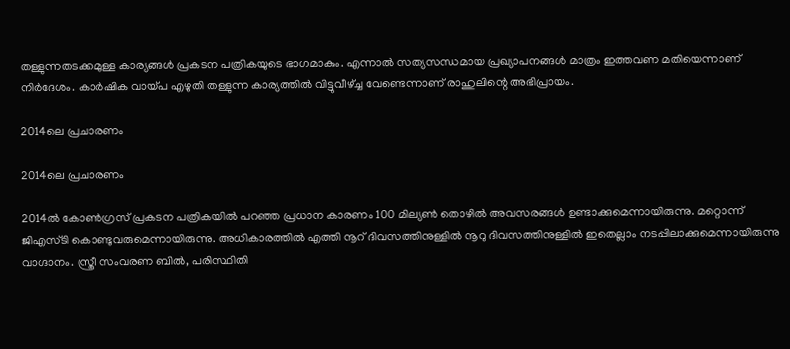തള്ളുന്നതടക്കമുള്ള കാര്യങ്ങള്‍ പ്രകടന പത്രികയുടെ ഭാഗമാകും. എന്നാല്‍ സത്യസന്ധമായ പ്രഖ്യാപനങ്ങള്‍ മാത്രം ഇത്തവണ മതിയെന്നാണ് നിര്‍ദേശം. കാര്‍ഷിക വായ്പ എഴുതി തള്ളുന്ന കാര്യത്തില്‍ വിട്ടുവീഴ്ച്ച വേണ്ടെന്നാണ് രാഹുലിന്റെ അഭിപ്രായം.

2014ലെ പ്രചാരണം

2014ലെ പ്രചാരണം

2014ല്‍ കോണ്‍ഗ്രസ് പ്രകടന പത്രികയില്‍ പറഞ്ഞ പ്രധാന കാരണം 100 മില്യണ്‍ തൊഴില്‍ അവസരങ്ങള്‍ ഉണ്ടാക്കുമെന്നായിരുന്നു. മറ്റൊന്ന് ജിഎസ്ടി കൊണ്ടുവരുമെന്നായിരുന്നു. അധികാരത്തില്‍ എത്തി നൂറ് ദിവസത്തിനുള്ളില്‍ നൂറു ദിവസത്തിനുള്ളില്‍ ഇതെല്ലാം നടപ്പിലാക്കുമെന്നായിരുന്നു വാഗ്ദാനം. സ്ത്രീ സംവരണ ബില്‍, പരിസ്ഥിതി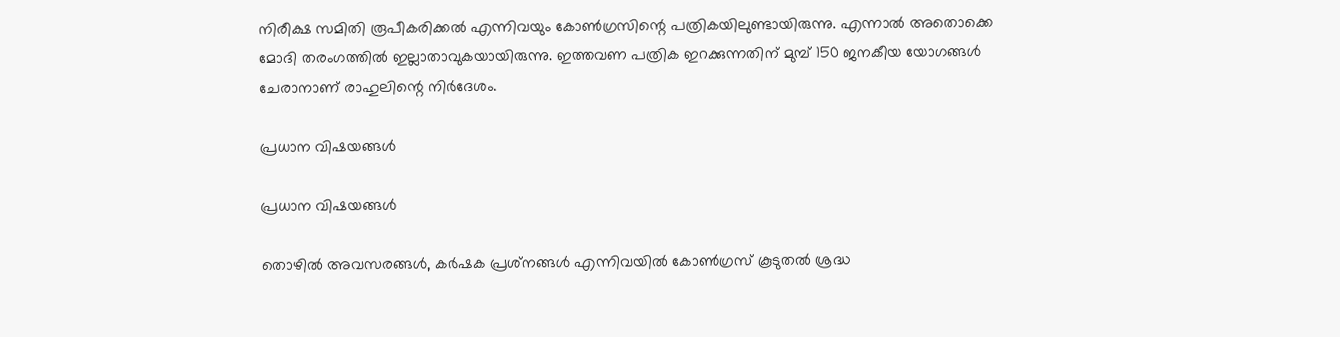നിരീക്ഷ സമിതി രൂപീകരിക്കല്‍ എന്നിവയും കോണ്‍ഗ്രസിന്റെ പത്രികയിലുണ്ടായിരുന്നു. എന്നാല്‍ അതൊക്കെ മോദി തരംഗത്തില്‍ ഇല്ലാതാവുകയായിരുന്നു. ഇത്തവണ പത്രിക ഇറക്കുന്നതിന് മുമ്പ് 150 ജനകീയ യോഗങ്ങള്‍ ചേരാനാണ് രാഹുലിന്റെ നിര്‍ദേശം.

പ്രധാന വിഷയങ്ങള്‍

പ്രധാന വിഷയങ്ങള്‍

തൊഴില്‍ അവസരങ്ങള്‍, കര്‍ഷക പ്രശ്‌നങ്ങള്‍ എന്നിവയില്‍ കോണ്‍ഗ്രസ് കൂടുതല്‍ ശ്രദ്ധ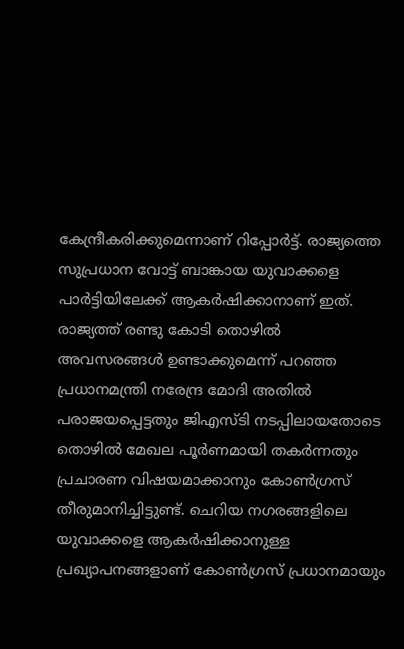കേന്ദ്രീകരിക്കുമെന്നാണ് റിപ്പോര്‍ട്ട്. രാജ്യത്തെ സുപ്രധാന വോട്ട് ബാങ്കായ യുവാക്കളെ പാര്‍ട്ടിയിലേക്ക് ആകര്‍ഷിക്കാനാണ് ഇത്. രാജ്യത്ത് രണ്ടു കോടി തൊഴില്‍ അവസരങ്ങള്‍ ഉണ്ടാക്കുമെന്ന് പറഞ്ഞ പ്രധാനമന്ത്രി നരേന്ദ്ര മോദി അതില്‍ പരാജയപ്പെട്ടതും ജിഎസ്ടി നടപ്പിലായതോടെ തൊഴില്‍ മേഖല പൂര്‍ണമായി തകര്‍ന്നതും പ്രചാരണ വിഷയമാക്കാനും കോണ്‍ഗ്രസ് തീരുമാനിച്ചിട്ടുണ്ട്. ചെറിയ നഗരങ്ങളിലെ യുവാക്കളെ ആകര്‍ഷിക്കാനുള്ള പ്രഖ്യാപനങ്ങളാണ് കോണ്‍ഗ്രസ് പ്രധാനമായും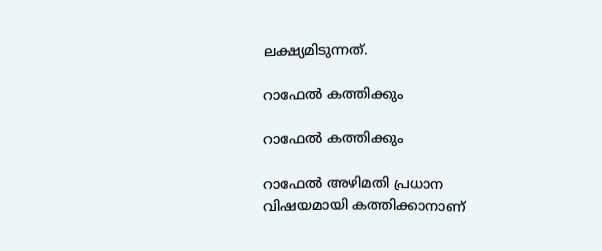ലക്ഷ്യമിടുന്നത്.

റാഫേല്‍ കത്തിക്കും

റാഫേല്‍ കത്തിക്കും

റാഫേല്‍ അഴിമതി പ്രധാന വിഷയമായി കത്തിക്കാനാണ്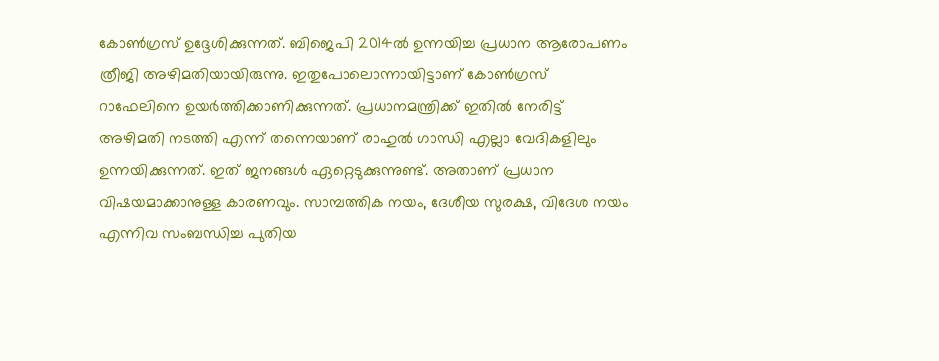കോണ്‍ഗ്രസ് ഉദ്ദേശിക്കുന്നത്. ബിജെപി 2014ല്‍ ഉന്നയിച്ച പ്രധാന ആരോപണം ത്രീജി അഴിമതിയായിരുന്നു. ഇതുപോലൊന്നായിട്ടാണ് കോണ്‍ഗ്രസ് റാഫേലിനെ ഉയര്‍ത്തിക്കാണിക്കുന്നത്. പ്രധാനമന്ത്രിക്ക് ഇതില്‍ നേരിട്ട് അഴിമതി നടത്തി എന്ന് തന്നെയാണ് രാഹുല്‍ ഗാന്ധി എല്ലാ വേദികളിലും ഉന്നയിക്കുന്നത്. ഇത് ജനങ്ങള്‍ ഏറ്റെടുക്കുന്നുണ്ട്. അതാണ് പ്രധാന വിഷയമാക്കാനുള്ള കാരണവും. സാമ്പത്തിക നയം, ദേശീയ സുരക്ഷ, വിദേശ നയം എന്നിവ സംബന്ധിച്ച പുതിയ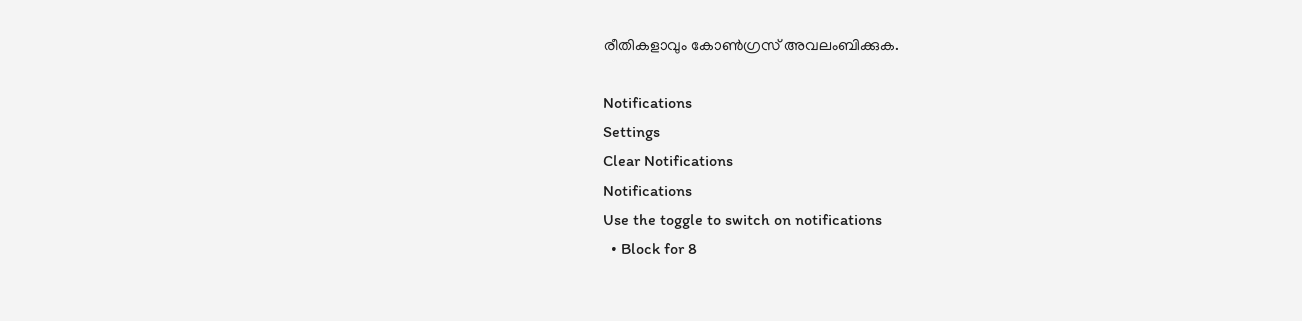രീതികളാവും കോണ്‍ഗ്രസ് അവലംബിക്കുക.

Notifications
Settings
Clear Notifications
Notifications
Use the toggle to switch on notifications
  • Block for 8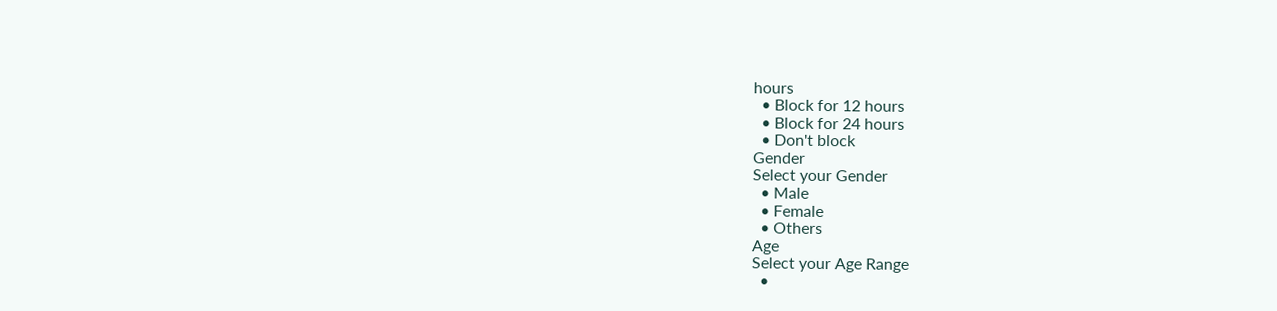hours
  • Block for 12 hours
  • Block for 24 hours
  • Don't block
Gender
Select your Gender
  • Male
  • Female
  • Others
Age
Select your Age Range
  •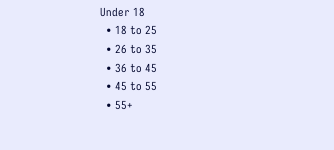Under 18
  • 18 to 25
  • 26 to 35
  • 36 to 45
  • 45 to 55
  • 55+